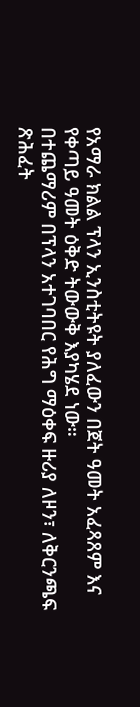የአማራ ክልል ፕላን ኢንስቲትዩት ያለፈውን በጀት ዓመት አፈጻጸም እና የቀጣይ ዓመት ዕቅድ ትውውቅ እያካሄደ ነው።
በተጨማሪም በፕላን አተገባበር የሕግ ማዕቀፍ ዙሪያ ለዞን፣ ለቅርንጫፍ ጽሕፈት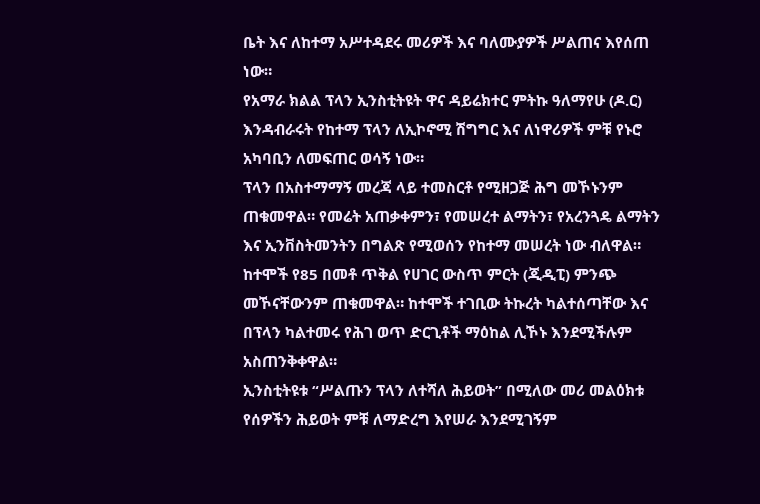ቤት እና ለከተማ አሥተዳደሩ መሪዎች እና ባለሙያዎች ሥልጠና እየሰጠ ነው።
የአማራ ክልል ፕላን ኢንስቲትዩት ዋና ዳይሬክተር ምትኩ ዓለማየሁ (ዶ.ር) እንዳብራሩት የከተማ ፕላን ለኢኮኖሚ ሽግግር እና ለነዋሪዎች ምቹ የኑሮ አካባቢን ለመፍጠር ወሳኝ ነው።
ፕላን በአስተማማኝ መረጃ ላይ ተመስርቶ የሚዘጋጅ ሕግ መኾኑንም ጠቁመዋል። የመሬት አጠቃቀምን፣ የመሠረተ ልማትን፣ የአረንጓዴ ልማትን እና ኢንቨስትመንትን በግልጽ የሚወሰን የከተማ መሠረት ነው ብለዋል።
ከተሞች የ85 በመቶ ጥቅል የሀገር ውስጥ ምርት (ጂዲፒ) ምንጭ መኾናቸውንም ጠቁመዋል። ከተሞች ተገቢው ትኩረት ካልተሰጣቸው እና በፕላን ካልተመሩ የሕገ ወጥ ድርጊቶች ማዕከል ሊኾኑ እንደሚችሉም አስጠንቅቀዋል።
ኢንስቲትዩቱ “ሥልጡን ፕላን ለተሻለ ሕይወት” በሚለው መሪ መልዕክቱ የሰዎችን ሕይወት ምቹ ለማድረግ እየሠራ እንደሚገኝም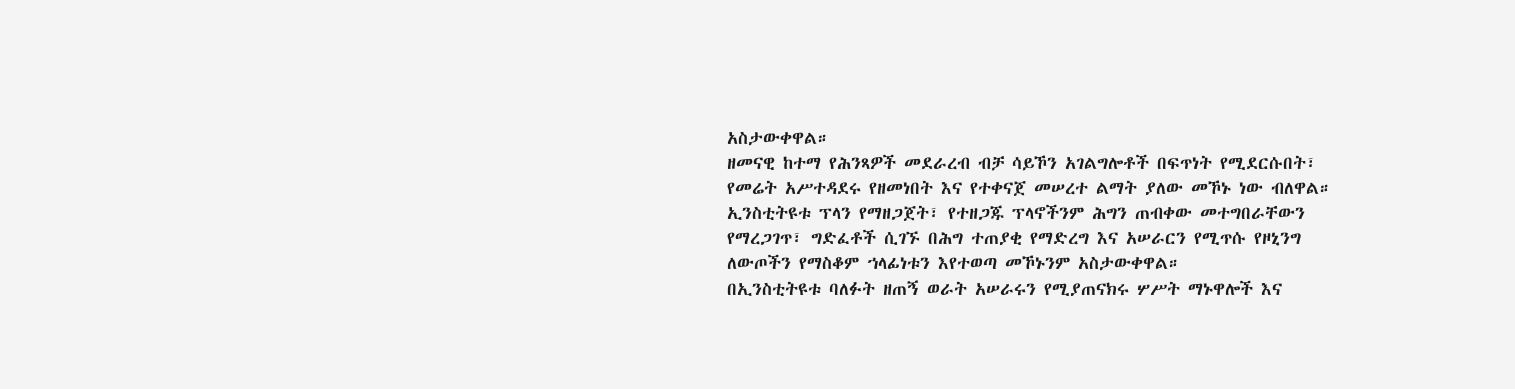አስታውቀዋል።
ዘመናዊ ከተማ የሕንጻዎች መደራረብ ብቻ ሳይኾን አገልግሎቶች በፍጥነት የሚደርሱበት፣ የመሬት አሥተዳደሩ የዘመነበት እና የተቀናጀ መሠረተ ልማት ያለው መኾኑ ነው ብለዋል።
ኢንስቲትዩቱ ፕላን የማዘጋጀት፣ የተዘጋጁ ፕላኖችንም ሕግን ጠብቀው መተግበራቸውን የማረጋገጥ፣ ግድፈቶች ሲገኙ በሕግ ተጠያቂ የማድረግ እና አሠራርን የሚጥሱ የዞኒንግ ለውጦችን የማስቆም ኀላፊነቱን እየተወጣ መኾኑንም አስታውቀዋል።
በኢንስቲትዩቱ ባለፉት ዘጠኝ ወራት አሠራሩን የሚያጠናክሩ ሦሥት ማኑዋሎች እና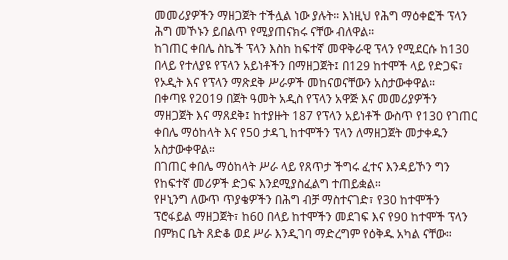መመሪያዎችን ማዘጋጀት ተችሏል ነው ያሉት። እነዚህ የሕግ ማዕቀፎች ፕላን ሕግ መኾኑን ይበልጥ የሚያጠናክሩ ናቸው ብለዋል።
ከገጠር ቀበሌ ስኬች ፕላን እስከ ከፍተኛ መዋቅራዊ ፕላን የሚደርሱ ከ130 በላይ የተለያዩ የፕላን አይነቶችን በማዘጋጀት፤ በ129 ከተሞች ላይ የድጋፍ፣ የኦዲት እና የፕላን ማጽደቅ ሥራዎች መከናወናቸውን አስታውቀዋል።
በቀጣዩ የ2019 በጀት ዓመት አዲስ የፕላን አዋጅ እና መመሪያዎችን ማዘጋጀት እና ማጸደቅ፤ ከተያዙት 187 የፕላን አይነቶች ውስጥ የ130 የገጠር ቀበሌ ማዕከላት እና የ50 ታዳጊ ከተሞችን ፕላን ለማዘጋጀት መታቀዱን አስታውቀዋል።
በገጠር ቀበሌ ማዕከላት ሥራ ላይ የጸጥታ ችግሩ ፈተና እንዳይኾን ግን የከፍተኛ መሪዎች ድጋፍ እንደሚያስፈልግ ተጠይቋል።
የዞኒንግ ለውጥ ጥያቄዎችን በሕግ ብቻ ማስተናገድ፣ የ30 ከተሞችን ፕሮፋይል ማዘጋጀት፣ ከ60 በላይ ከተሞችን መደገፍ እና የ90 ከተሞች ፕላን በምክር ቤት ጸድቆ ወደ ሥራ እንዲገባ ማድረግም የዕቅዱ አካል ናቸው።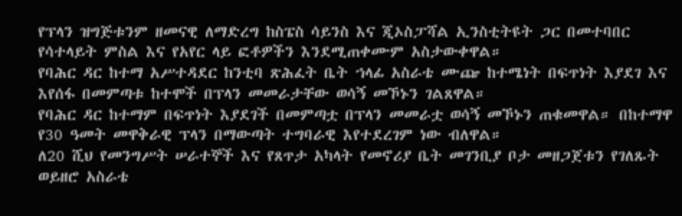የፕላን ዝግጅቱንም ዘመናዊ ለማድረግ ከስፔስ ሳይንስ እና ጂኦስፓሻል ኢንስቲትዩት ጋር በመተባበር የሳተላይት ምስል እና የአየር ላይ ፎቶዎችን እንደሚጠቀሙም አስታውቀዋል።
የባሕር ዳር ከተማ አሥተዳደር ከንቲባ ጽሕፈት ቤት ኀላፊ አስራቴ ሙጬ ከተሜነት በፍጥነት እያደገ እና እየሰፋ በመምጣቱ ከተሞች በፕላን መመራታቸው ወሳኝ መኾኑን ገልጸዋል።
የባሕር ዳር ከተማም በፍጥነት እያደገች በመምጣቷ በፕላን መመራቷ ወሳኝ መኾኑን ጠቁመዋል። በከተማዋ የ30 ዓመት መዋቅራዊ ፕላን በማውጣት ተግባራዊ እየተደረገም ነው ብለዋል።
ለ20 ሺህ የመንግሥት ሠራተኞች እና የጸጥታ አካላት የመኖሪያ ቤት መገንቢያ ቦታ መዘጋጀቱን የገለጹት ወይዘሮ አስራቴ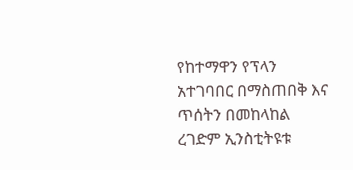የከተማዋን የፕላን አተገባበር በማስጠበቅ እና ጥሰትን በመከላከል ረገድም ኢንስቲትዩቱ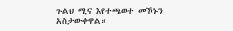ጉልህ ሚና እየተጫወተ መኾኑን አስታውቀዋል።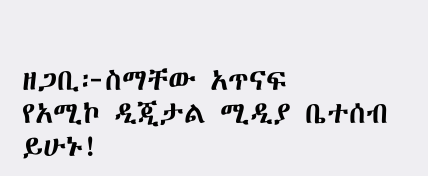ዘጋቢ፦ስማቸው አጥናፍ
የአሚኮ ዲጂታል ሚዲያ ቤተሰብ ይሁኑ!